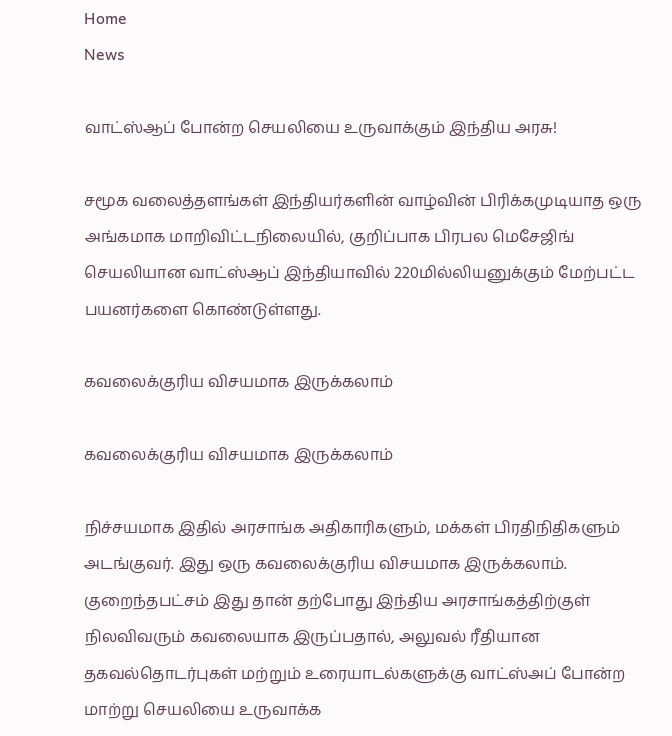Home
News

வாட்ஸ்ஆப் போன்ற செயலியை உருவாக்கும் இந்திய அரசு!

சமூக வலைத்தளங்கள் இந்தியர்களின் வாழ்வின் பிரிக்கமுடியாத ஒரு அங்கமாக மாறிவிட்டநிலையில், குறிப்பாக பிரபல மெசேஜிங் செயலியான வாட்ஸ்ஆப் இந்தியாவில் 220மில்லியனுக்கும் மேற்பட்ட பயனர்களை கொண்டுள்ளது.

கவலைக்குரிய விசயமாக இருக்கலாம்

கவலைக்குரிய விசயமாக இருக்கலாம்

நிச்சயமாக இதில் அரசாங்க அதிகாரிகளும், மக்கள் பிரதிநிதிகளும் அடங்குவர். இது ஒரு கவலைக்குரிய விசயமாக இருக்கலாம். குறைந்தபட்சம் இது தான் தற்போது இந்திய அரசாங்கத்திற்குள் நிலவிவரும் கவலையாக இருப்பதால், அலுவல் ரீதியான தகவல்தொடர்புகள் மற்றும் உரையாடல்களுக்கு வாட்ஸ்அப் போன்ற மாற்று செயலியை உருவாக்க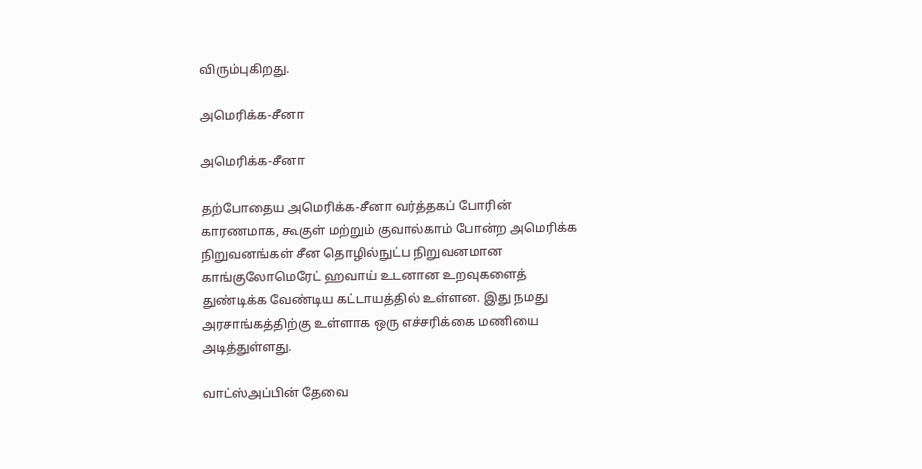விரும்புகிறது.

அமெரிக்க-சீனா

அமெரிக்க-சீனா

தற்போதைய அமெரிக்க-சீனா வர்த்தகப் போரின் காரணமாக, கூகுள் மற்றும் குவால்காம் போன்ற அமெரிக்க நிறுவனங்கள் சீன தொழில்நுட்ப நிறுவனமான காங்குலோமெரேட் ஹவாய் உடனான உறவுகளைத் துண்டிக்க வேண்டிய கட்டாயத்தில் உள்ளன. இது நமது அரசாங்கத்திற்கு உள்ளாக ஒரு எச்சரிக்கை மணியை அடித்துள்ளது.

வாட்ஸ்அப்பின் தேவை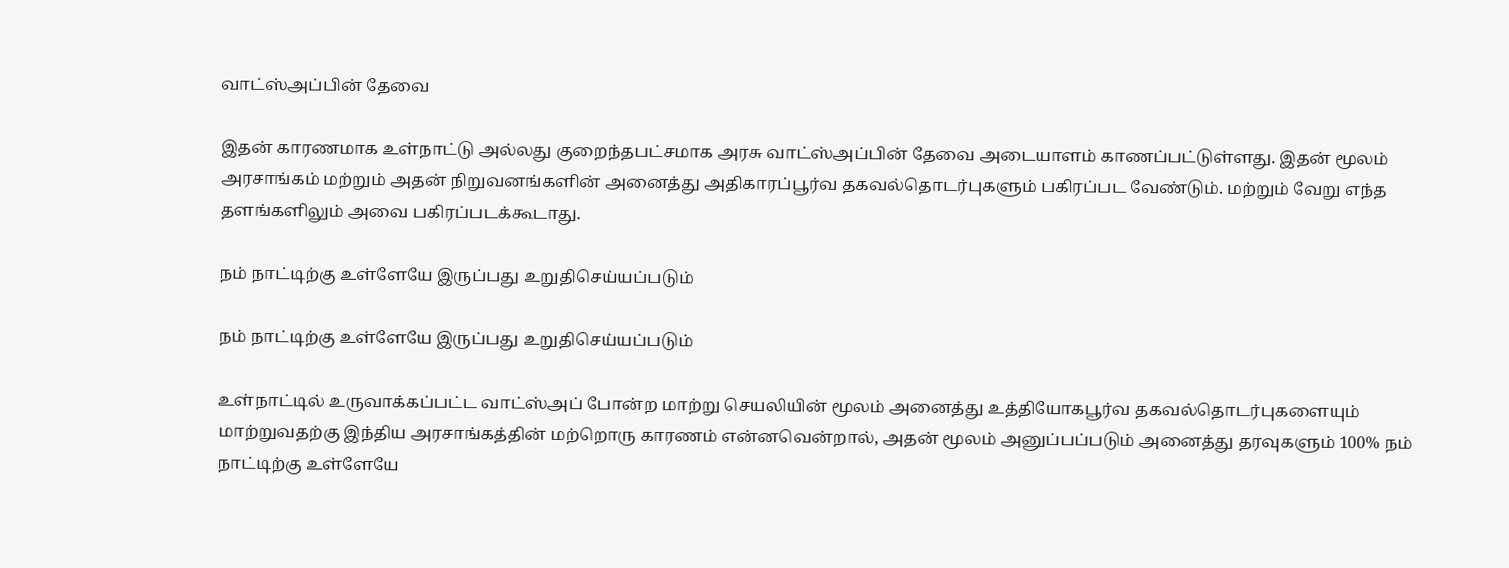வாட்ஸ்அப்பின் தேவை

இதன் காரணமாக உள்நாட்டு அல்லது குறைந்தபட்சமாக அரசு வாட்ஸ்அப்பின் தேவை அடையாளம் காணப்பட்டுள்ளது. இதன் மூலம் அரசாங்கம் மற்றும் அதன் நிறுவனங்களின் அனைத்து அதிகாரப்பூர்வ தகவல்தொடர்புகளும் பகிரப்பட வேண்டும். மற்றும் வேறு எந்த தளங்களிலும் அவை பகிரப்படக்கூடாது.

நம் நாட்டிற்கு உள்ளேயே இருப்பது உறுதிசெய்யப்படும்

நம் நாட்டிற்கு உள்ளேயே இருப்பது உறுதிசெய்யப்படும்

உள்நாட்டில் உருவாக்கப்பட்ட வாட்ஸ்அப் போன்ற மாற்று செயலியின் மூலம் அனைத்து உத்தியோகபூர்வ தகவல்தொடர்புகளையும் மாற்றுவதற்கு இந்திய அரசாங்கத்தின் மற்றொரு காரணம் என்னவென்றால், அதன் மூலம் அனுப்பப்படும் அனைத்து தரவுகளும் 100% நம் நாட்டிற்கு உள்ளேயே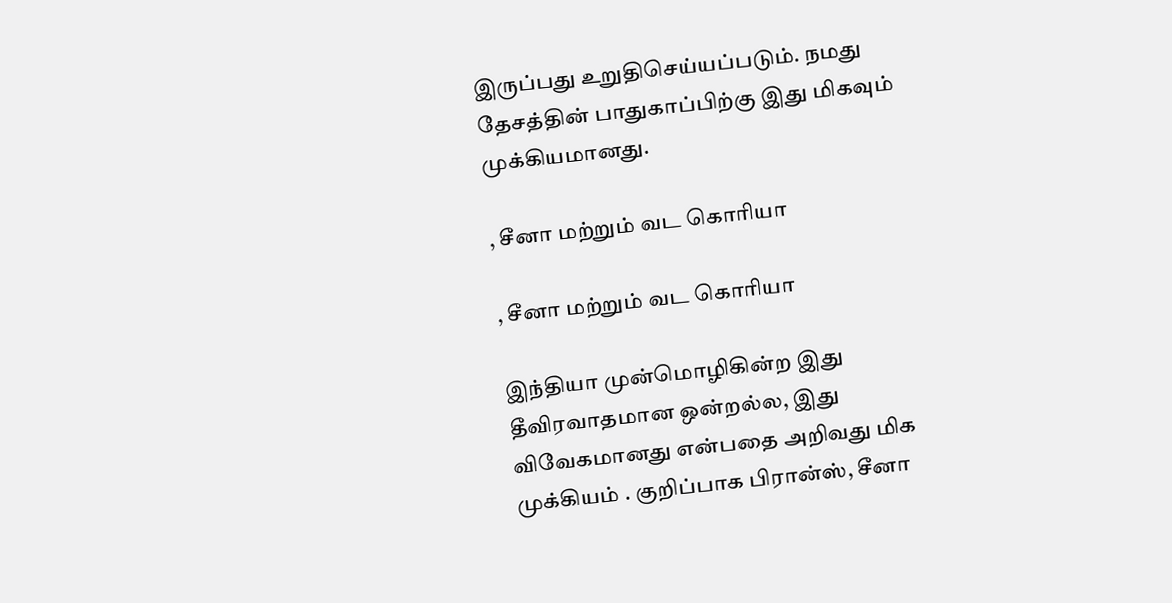இருப்பது உறுதிசெய்யப்படும். நமது தேசத்தின் பாதுகாப்பிற்கு இது மிகவும் முக்கியமானது.

, சீனா மற்றும் வட கொரியா

, சீனா மற்றும் வட கொரியா

இந்தியா முன்மொழிகின்ற இது தீவிரவாதமான ஒன்றல்ல, இது விவேகமானது என்பதை அறிவது மிக முக்கியம் . குறிப்பாக பிரான்ஸ், சீனா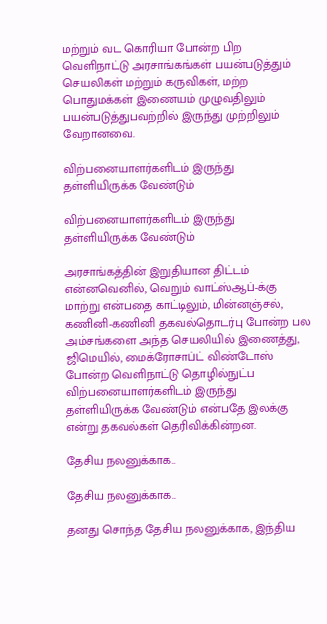மற்றும் வட கொரியா போன்ற பிற வெளிநாட்டு அரசாங்கங்கள் பயன்படுத்தும் செயலிகள் மற்றும் கருவிகள், மற்ற பொதுமக்கள் இணையம் முழுவதிலும் பயன்படுத்துபவற்றில் இருந்து முற்றிலும் வேறானவை.

விற்பனையாளர்களிடம் இருந்து தள்ளியிருக்க வேண்டும்

விற்பனையாளர்களிடம் இருந்து தள்ளியிருக்க வேண்டும்

அரசாங்கத்தின் இறுதியான திட்டம் என்னவெனில், வெறும் வாட்ஸ்ஆப்-க்கு மாற்று என்பதை காட்டிலும், மின்னஞ்சல், கணினி-கணினி தகவல்தொடர்பு போன்ற பல அம்சங்களை அந்த செயலியில் இணைத்து, ஜிமெயில், மைக்ரோசாப்ட் விண்டோஸ் போன்ற வெளிநாட்டு தொழில்நுட்ப விற்பனையாளர்களிடம் இருந்து தள்ளியிருக்க வேண்டும் என்பதே இலக்கு என்று தகவல்கள் தெரிவிக்கின்றன.

தேசிய நலனுக்காக..

தேசிய நலனுக்காக..

தனது சொந்த தேசிய நலனுக்காக, இந்திய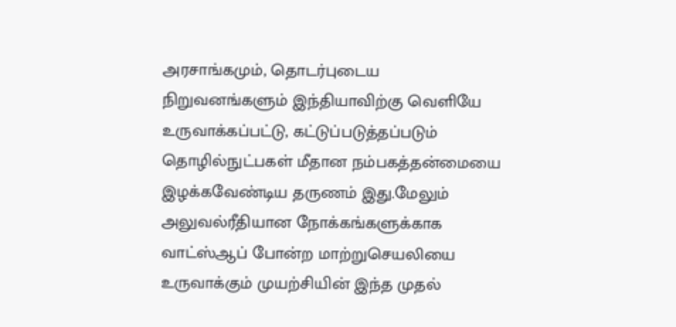அரசாங்கமும், தொடர்புடைய நிறுவனங்களும் இந்தியாவிற்கு வெளியே உருவாக்கப்பட்டு, கட்டுப்படுத்தப்படும் தொழில்நுட்பகள் மீதான நம்பகத்தன்மையை இழக்கவேண்டிய தருணம் இது.மேலும் அலுவல்ரீதியான நோக்கங்களுக்காக வாட்ஸ்ஆப் போன்ற மாற்றுசெயலியை உருவாக்கும் முயற்சியின் இந்த முதல்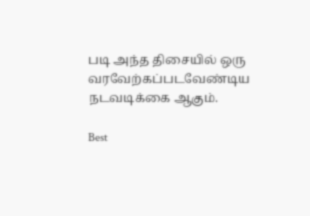படி அந்த திசையில் ஒரு வரவேற்கப்படவேண்டிய நடவடிக்கை ஆகும்.

Best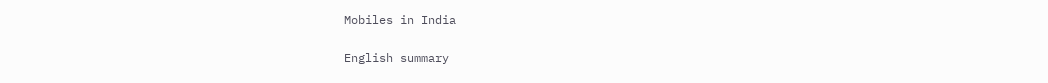Mobiles in India

English summary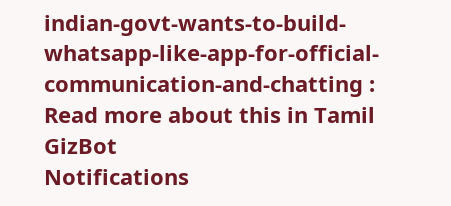indian-govt-wants-to-build-whatsapp-like-app-for-official-communication-and-chatting : Read more about this in Tamil GizBot
Notifications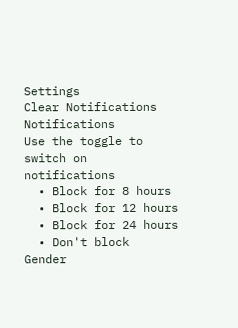Settings
Clear Notifications
Notifications
Use the toggle to switch on notifications
  • Block for 8 hours
  • Block for 12 hours
  • Block for 24 hours
  • Don't block
Gender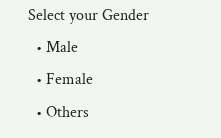Select your Gender
  • Male
  • Female
  • Others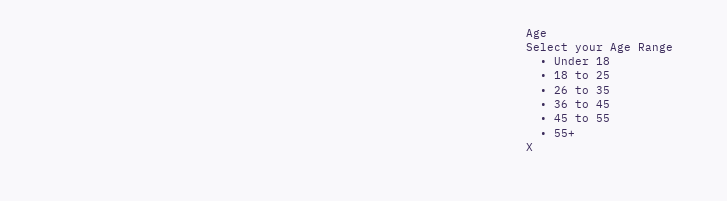Age
Select your Age Range
  • Under 18
  • 18 to 25
  • 26 to 35
  • 36 to 45
  • 45 to 55
  • 55+
X